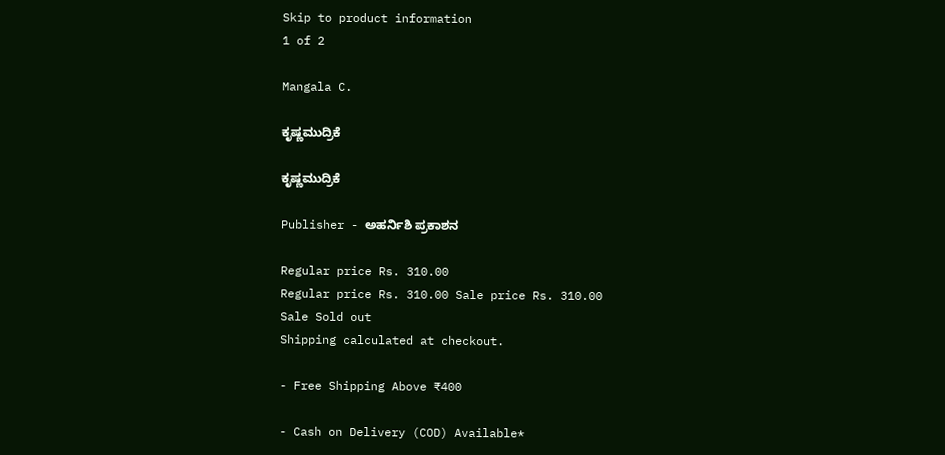Skip to product information
1 of 2

Mangala C.

ಕೃಷ್ಣಮುದ್ರಿಕೆ

ಕೃಷ್ಣಮುದ್ರಿಕೆ

Publisher - ಅಹರ್ನಿಶಿ ಪ್ರಕಾಶನ

Regular price Rs. 310.00
Regular price Rs. 310.00 Sale price Rs. 310.00
Sale Sold out
Shipping calculated at checkout.

- Free Shipping Above ₹400

- Cash on Delivery (COD) Available*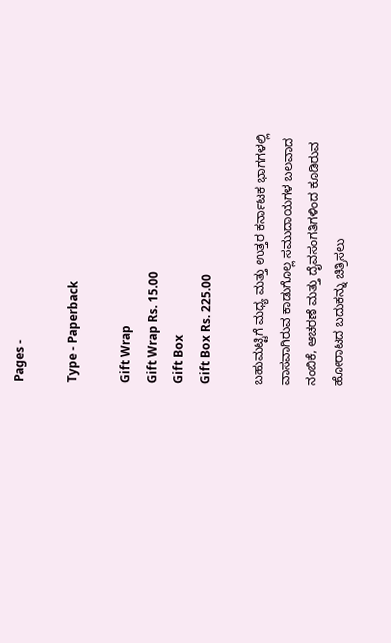Pages -

Type - Paperback

Gift Wrap
Gift Wrap Rs. 15.00
Gift Box
Gift Box Rs. 225.00

ಬಹುಮಟ್ಟಿಗೆ ಮಧ್ಯ ಮತ್ತು ಉತ್ತರ ಕರ್ನಾಟಕ ಭಾಗಗಳಲ್ಲಿ ವಾಸವಾಗಿರುವ ಕಾಡುಗೊಲ್ಲ ಸಮುದಾಯಗಳ ಬಲವಾದ ನಂಬಿಕೆ, ಆಚರಣೆ ಮತ್ತು ದೈವಸಂಗತಿಗಳಿಂದ ಕೂಡಿರುವ ಹೋರಾಟದ ಬದುಕನ್ನು ಚಿತ್ರಿಸಲು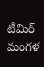టీమిర్ మంగళ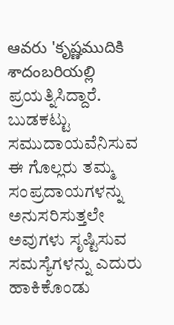ఆవరు 'కృష్ణముదికి శాదంబరియల్లి ಪ್ರಯತ್ನಿಸಿದ್ದಾರೆ. ಬುಡಕಟ್ಟು ಸಮುದಾಯವೆನಿಸುವ ಈ ಗೊಲ್ಲರು ತಮ್ಮ ಸಂಪ್ರದಾಯಗಳನ್ನು ಅನುಸರಿಸುತ್ತಲೇ ಅವುಗಳು ಸೃಷ್ಟಿಸುವ ಸಮಸ್ಯೆಗಳನ್ನು ಎದುರು ಹಾಕಿಕೊಂಡು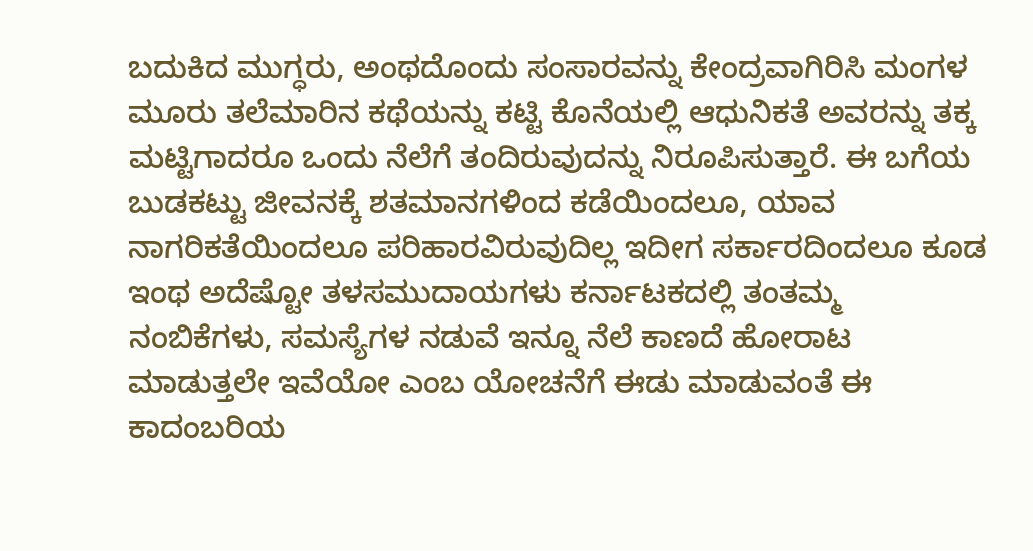ಬದುಕಿದ ಮುಗ್ಧರು, ಅಂಥದೊಂದು ಸಂಸಾರವನ್ನು ಕೇಂದ್ರವಾಗಿರಿಸಿ ಮಂಗಳ ಮೂರು ತಲೆಮಾರಿನ ಕಥೆಯನ್ನು ಕಟ್ಟಿ ಕೊನೆಯಲ್ಲಿ ಆಧುನಿಕತೆ ಅವರನ್ನು ತಕ್ಕ ಮಟ್ಟಿಗಾದರೂ ಒಂದು ನೆಲೆಗೆ ತಂದಿರುವುದನ್ನು ನಿರೂಪಿಸುತ್ತಾರೆ. ಈ ಬಗೆಯ ಬುಡಕಟ್ಟು ಜೀವನಕ್ಕೆ ಶತಮಾನಗಳಿಂದ ಕಡೆಯಿಂದಲೂ, ಯಾವ ನಾಗರಿಕತೆಯಿಂದಲೂ ಪರಿಹಾರವಿರುವುದಿಲ್ಲ ಇದೀಗ ಸರ್ಕಾರದಿಂದಲೂ ಕೂಡ ಇಂಥ ಅದೆಷ್ಟೋ ತಳಸಮುದಾಯಗಳು ಕರ್ನಾಟಕದಲ್ಲಿ ತಂತಮ್ಮ ನಂಬಿಕೆಗಳು, ಸಮಸ್ಯೆಗಳ ನಡುವೆ ಇನ್ನೂ ನೆಲೆ ಕಾಣದೆ ಹೋರಾಟ ಮಾಡುತ್ತಲೇ ಇವೆಯೋ ಎಂಬ ಯೋಚನೆಗೆ ಈಡು ಮಾಡುವಂತೆ ಈ ಕಾದಂಬರಿಯ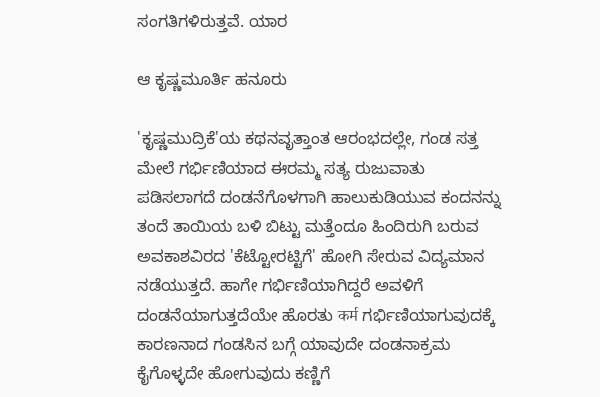ಸಂಗತಿಗಳಿರುತ್ತವೆ. ಯಾರ

ಆ ಕೃಷ್ಣಮೂರ್ತಿ ಹನೂರು

'ಕೃಷ್ಣಮುದ್ರಿಕೆ'ಯ ಕಥನವೃತ್ತಾಂತ ಆರಂಭದಲ್ಲೇ, ಗಂಡ ಸತ್ತ ಮೇಲೆ ಗರ್ಭಿಣಿಯಾದ ಈರಮ್ಮ ಸತ್ಯ ರುಜುವಾತು ಪಡಿಸಲಾಗದೆ ದಂಡನೆಗೊಳಗಾಗಿ ಹಾಲುಕುಡಿಯುವ ಕಂದನನ್ನು ತಂದೆ ತಾಯಿಯ ಬಳಿ ಬಿಟ್ಟು ಮತ್ತೆಂದೂ ಹಿಂದಿರುಗಿ ಬರುವ ಅವಕಾಶವಿರದ 'ಕೆಟ್ಟೋರಟ್ಟಿಗೆ' ಹೋಗಿ ಸೇರುವ ವಿದ್ಯಮಾನ ನಡೆಯುತ್ತದೆ. ಹಾಗೇ ಗರ್ಭಿಣಿಯಾಗಿದ್ದರೆ ಅವಳಿಗೆ ದಂಡನೆಯಾಗುತ್ತದೆಯೇ ಹೊರತು कर्म ಗರ್ಭಿಣಿಯಾಗುವುದಕ್ಕೆ ಕಾರಣನಾದ ಗಂಡಸಿನ ಬಗ್ಗೆ ಯಾವುದೇ ದಂಡನಾಕ್ರಮ ಕೈಗೊಳ್ಳದೇ ಹೋಗುವುದು ಕಣ್ಣಿಗೆ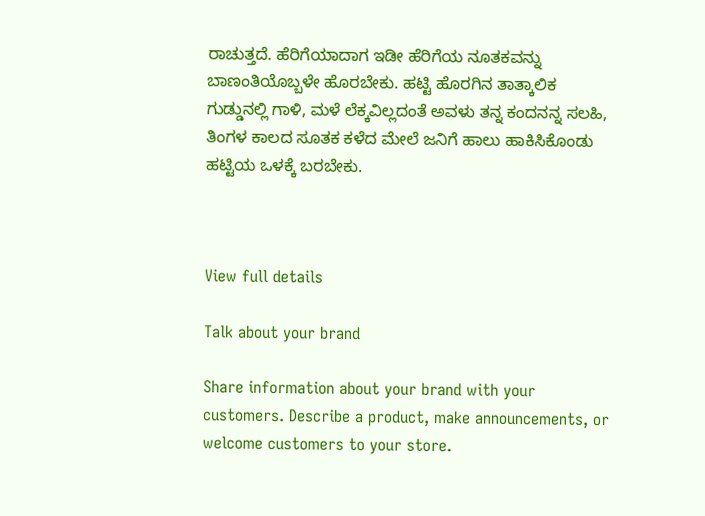ರಾಚುತ್ತದೆ. ಹೆರಿಗೆಯಾದಾಗ ಇಡೀ ಹೆರಿಗೆಯ ನೂತಕವನ್ನು ಬಾಣಂತಿಯೊಬ್ಬಳೇ ಹೊರಬೇಕು. ಹಟ್ಟಿ ಹೊರಗಿನ ತಾತ್ಕಾಲಿಕ ಗುಡ್ಡುನಲ್ಲಿ ಗಾಳಿ, ಮಳೆ ಲೆಕ್ಕವಿಲ್ಲದಂತೆ ಅವಳು ತನ್ನ ಕಂದನನ್ನ ಸಲಹಿ, ತಿಂಗಳ ಕಾಲದ ಸೂತಕ ಕಳೆದ ಮೇಲೆ ಜನಿಗೆ ಹಾಲು ಹಾಕಿಸಿಕೊಂಡು ಹಟ್ಟಿಯ ಒಳಕ್ಕೆ ಬರಬೇಕು.



View full details

Talk about your brand

Share information about your brand with your customers. Describe a product, make announcements, or welcome customers to your store.